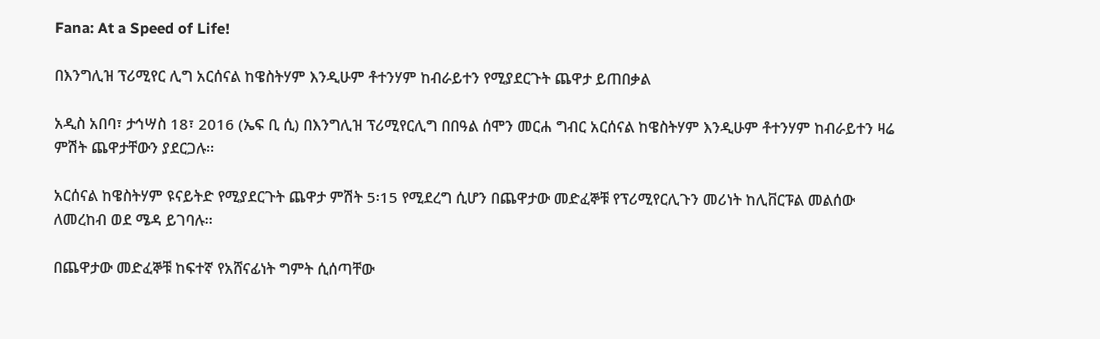Fana: At a Speed of Life!

በእንግሊዝ ፕሪሚየር ሊግ አርሰናል ከዌስትሃም እንዲሁም ቶተንሃም ከብራይተን የሚያደርጉት ጨዋታ ይጠበቃል

አዲስ አበባ፣ ታኅሣስ 18፣ 2016 (ኤፍ ቢ ሲ) በእንግሊዝ ፕሪሚየርሊግ በበዓል ሰሞን መርሐ ግብር አርሰናል ከዌስትሃም እንዲሁም ቶተንሃም ከብራይተን ዛሬ ምሽት ጨዋታቸውን ያደርጋሉ፡፡

አርሰናል ከዌስትሃም ዩናይትድ የሚያደርጉት ጨዋታ ምሽት 5፡15 የሚደረግ ሲሆን በጨዋታው መድፈኞቹ የፕሪሚየርሊጉን መሪነት ከሊቨርፑል መልሰው ለመረከብ ወደ ሜዳ ይገባሉ፡፡

በጨዋታው መድፈኞቹ ከፍተኛ የአሸናፊነት ግምት ሲሰጣቸው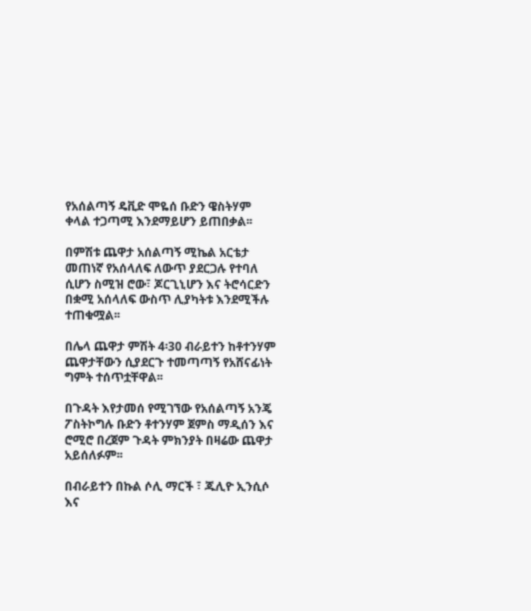የአሰልጣኝ ዴቪድ ሞዬሰ ቡድን ዌስትሃም ቀላል ተጋጣሚ እንደማይሆን ይጠበቃል፡፡

በምሽቱ ጨዋታ አሰልጣኝ ሚኬል አርቴታ መጠነኛ የአሰላለፍ ለውጥ ያደርጋሉ የተባለ ሲሆን ስሚዝ ሮው፣ ጆርጊኒሆን እና ትሮሳርድን በቋሚ አሰላለፍ ውስጥ ሊያካትቱ እንደሚችሉ ተጠቁሟል፡፡

በሌላ ጨዋታ ምሽት 4፡30 ብራይተን ከቶተንሃም ጨዋታቸውን ሲያደርጉ ተመጣጣኝ የአሸናፊነት ግምት ተሰጥቷቸዋል፡፡

በጉዳት እየታመሰ የሚገኘው የአሰልጣኝ አንጄ ፖስትኮግሉ ቡድን ቶተንሃም ጀምስ ማዲሰን እና ሮሚሮ በረጀም ጉዳት ምክንያት በዛሬው ጨዋታ አይሰለፉም፡፡

በብራይተን በኩል ሶሊ ማርች ፣ ጁሊዮ ኢንሲሶ እና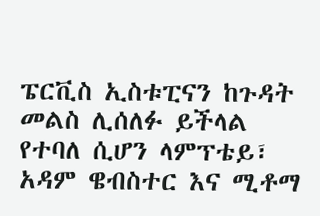ፔርቪስ ኢስቱፒናን ከጉዳት መልስ ሊሰለፉ ይችላል የተባለ ሲሆን ላምፕቴይ፣ አዳም ዌብስተር እና ሚቶማ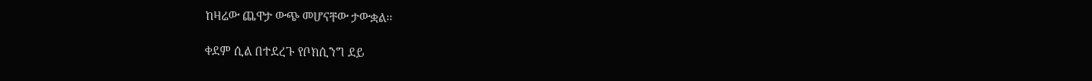ከዛሬው ጨዋታ ውጭ መሆናቸው ታውቋል፡፡

ቀደም ሲል በተደረጉ የቦክሲንግ ደይ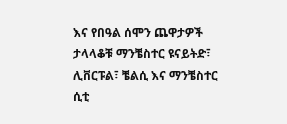እና የበዓል ሰሞን ጨዋታዎች ታላላቆቹ ማንቼስተር ዩናይትድ፣ ሊቨርፑል፣ ቼልሲ እና ማንቼስተር ሲቲ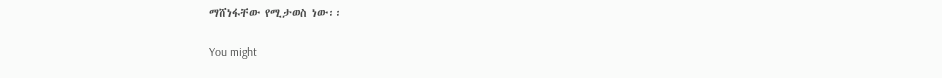ማሸነፋቸው የሚታወስ ነው፡፡

You might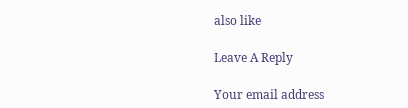also like

Leave A Reply

Your email address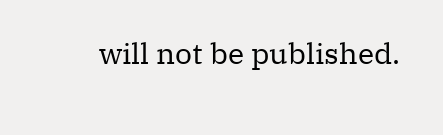will not be published.